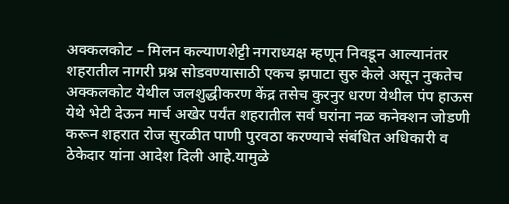अक्कलकोट – मिलन कल्याणशेट्टी नगराध्यक्ष म्हणून निवडून आल्यानंतर शहरातील नागरी प्रश्न सोडवण्यासाठी एकच झपाटा सुरु केले असून नुकतेच अक्कलकोट येथील जलशुद्धीकरण केंद्र तसेच कुरनुर धरण येथील पंप हाऊस येथे भेटी देऊन मार्च अखेर पर्यंत शहरातील सर्व घरांना नळ कनेक्शन जोडणी करून शहरात रोज सुरळीत पाणी पुरवठा करण्याचे संबंधित अधिकारी व ठेकेदार यांना आदेश दिली आहे.यामुळे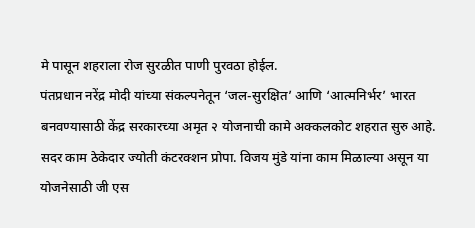मे पासून शहराला रोज सुरळीत पाणी पुरवठा होईल.
पंतप्रधान नरेंद्र मोदी यांच्या संकल्पनेतून ‘जल-सुरक्षित’ आणि ‘आत्मनिर्भर’ भारत बनवण्यासाठी केंद्र सरकारच्या अमृत २ योजनाची कामे अक्कलकोट शहरात सुरु आहे. सदर काम ठेकेदार ज्योती कंटरक्शन प्रोपा. विजय मुंडे यांना काम मिळाल्या असून या योजनेसाठी जी एस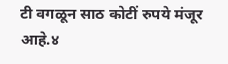टी वगळून साठ कोटीं रुपये मंजूर आहे.४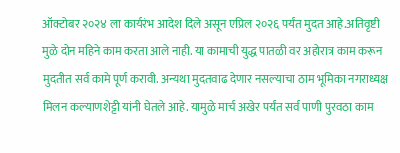ऑक्टोबर २०२४ ला कार्यरंभ आदेश दिले असून एप्रिल २०२६ पर्यंत मुदत आहे.अतिवृष्टी मुळे दोन महिने काम करता आले नाही. या कामाची युद्ध पातळी वर अहोरात्र काम करून मुदतीत सर्व कामे पूर्ण करावी. अन्यथा मुदतवाढ देणार नसल्याचा ठाम भूमिका नगराध्यक्ष मिलन कल्याणशेट्टी यांनी घेतले आहे. यामुळे मार्च अखेर पर्यंत सर्व पाणी पुरवठा काम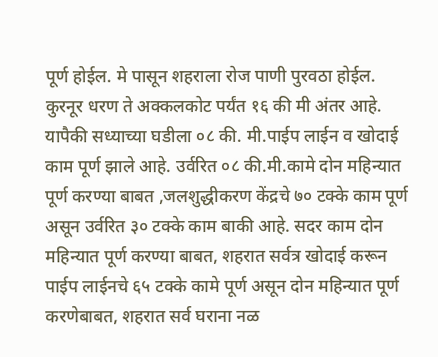पूर्ण होईल. मे पासून शहराला रोज पाणी पुरवठा होईल.
कुरनूर धरण ते अक्कलकोट पर्यंत १६ की मी अंतर आहे. यापैकी सध्याच्या घडीला ०८ की. मी.पाईप लाईन व खोदाई काम पूर्ण झाले आहे. उर्वरित ०८ की.मी.कामे दोन महिन्यात पूर्ण करण्या बाबत ,जलशुद्धीकरण केंद्रचे ७० टक्के काम पूर्ण असून उर्वरित ३० टक्के काम बाकी आहे. सदर काम दोन महिन्यात पूर्ण करण्या बाबत, शहरात सर्वत्र खोदाई करून पाईप लाईनचे ६५ टक्के कामे पूर्ण असून दोन महिन्यात पूर्ण करणेबाबत, शहरात सर्व घराना नळ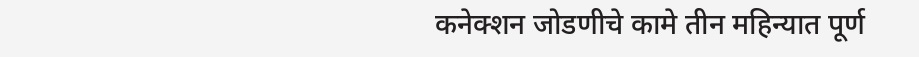कनेक्शन जोडणीचे कामे तीन महिन्यात पूर्ण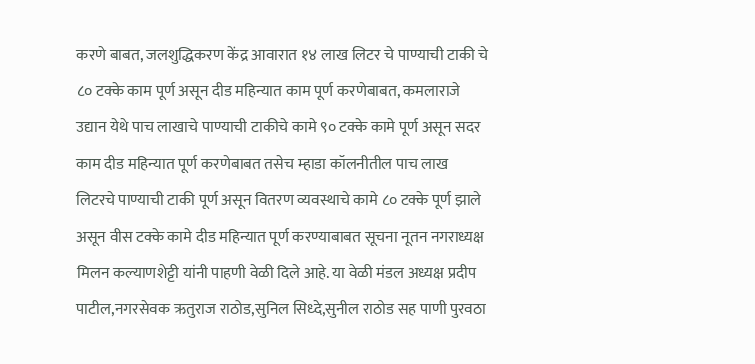करणे बाबत, जलशुद्धिकरण केंद्र आवारात १४ लाख लिटर चे पाण्याची टाकी चे ८० टक्के काम पूर्ण असून दीड महिन्यात काम पूर्ण करणेबाबत, कमलाराजे उद्यान येथे पाच लाखाचे पाण्याची टाकीचे कामे ९० टक्के कामे पूर्ण असून सदर काम दीड महिन्यात पूर्ण करणेबाबत तसेच म्हाडा कॉलनीतील पाच लाख लिटरचे पाण्याची टाकी पूर्ण असून वितरण व्यवस्थाचे कामे ८० टक्के पूर्ण झाले असून वीस टक्के कामे दीड महिन्यात पूर्ण करण्याबाबत सूचना नूतन नगराध्यक्ष मिलन कल्याणशेट्टी यांनी पाहणी वेळी दिले आहे. या वेळी मंडल अध्यक्ष प्रदीप पाटील,नगरसेवक ऋतुराज राठोड,सुनिल सिध्दे,सुनील राठोड सह पाणी पुरवठा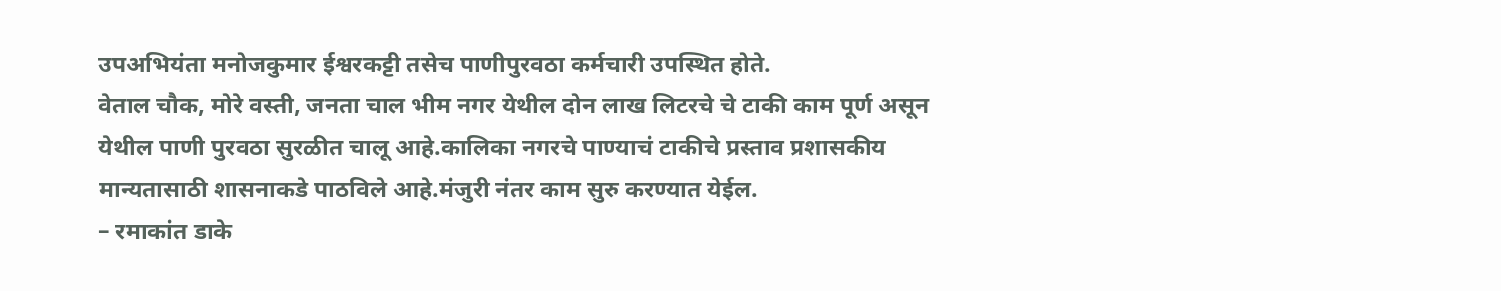उपअभियंता मनोजकुमार ईश्वरकट्टी तसेच पाणीपुरवठा कर्मचारी उपस्थित होते.
वेताल चौक, मोरे वस्ती, जनता चाल भीम नगर येथील दोन लाख लिटरचे चे टाकी काम पूर्ण असून येथील पाणी पुरवठा सुरळीत चालू आहे.कालिका नगरचे पाण्याचं टाकीचे प्रस्ताव प्रशासकीय मान्यतासाठी शासनाकडे पाठविले आहे.मंजुरी नंतर काम सुरु करण्यात येईल.
– रमाकांत डाके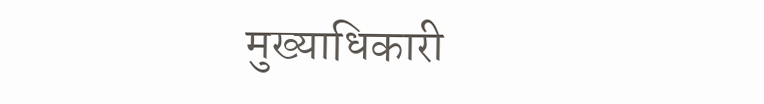मुख्याधिकारी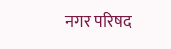नगर परिषद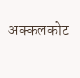अक्कलकोट